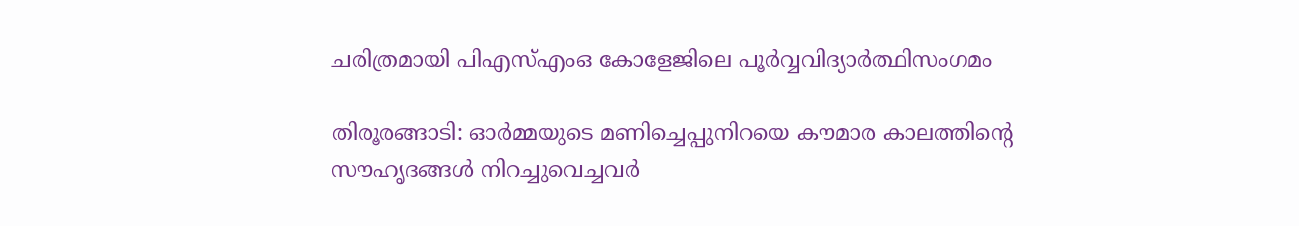ചരിത്രമായി പിഎസ്എംഒ കോളേജിലെ പൂര്‍വ്വവിദ്യാര്‍ത്ഥിസംഗമം

തിരൂരങ്ങാടി: ഓര്‍മ്മയുടെ മണിച്ചെപ്പുനിറയെ കൗമാര കാലത്തിന്റെ സൗഹൃദങ്ങള്‍ നിറച്ചുവെച്ചവര്‍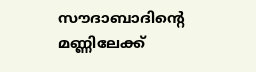സൗദാബാദിന്റെ മണ്ണിലേക്ക്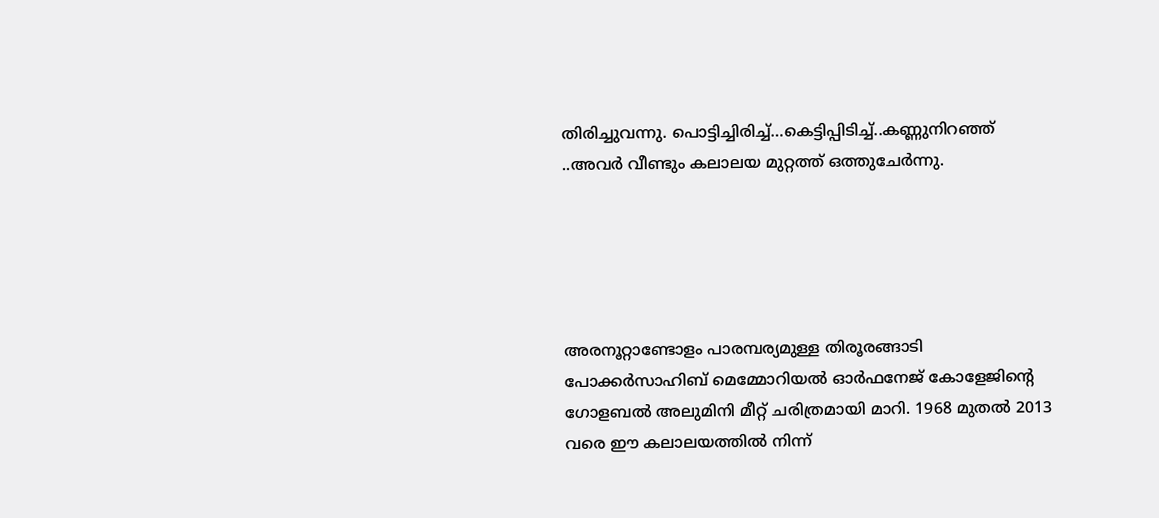തിരിച്ചുവന്നു. പൊട്ടിച്ചിരിച്ച്…കെട്ടിപ്പിടിച്ച്..കണ്ണുനിറഞ്ഞ്‌ ..അവര്‍ വീണ്ടും കലാലയ മുറ്റത്ത് ഒത്തുചേര്‍ന്നു.





അരനൂറ്റാണ്ടോളം പാരമ്പര്യമുള്ള തിരൂരങ്ങാടി പോക്കര്‍സാഹിബ് മെമ്മോറിയല്‍ ഓര്‍ഫനേജ് കോളേജിന്റെ ഗോളബല്‍ അലുമിനി മീറ്റ് ചരിത്രമായി മാറി. 1968 മുതല്‍ 2013 വരെ ഈ കലാലയത്തില്‍ നിന്ന്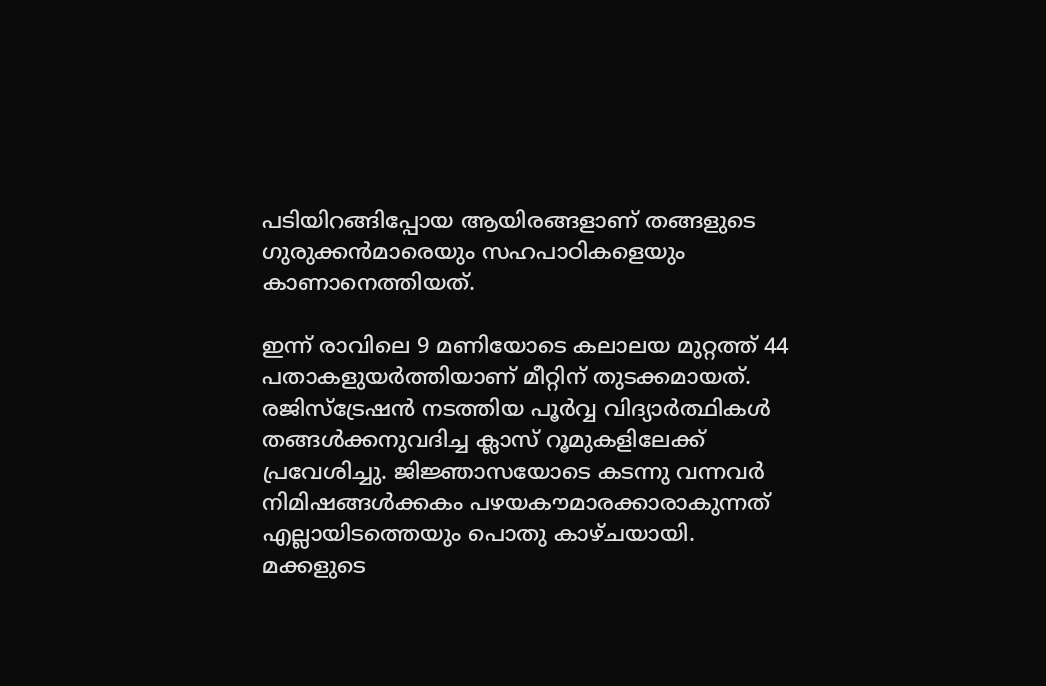പടിയിറങ്ങിപ്പോയ ആയിരങ്ങളാണ് തങ്ങളുടെ ഗുരുക്കന്‍മാരെയും സഹപാഠികളെയും കാണാനെത്തിയത്.

ഇന്ന് രാവിലെ 9 മണിയോടെ കലാലയ മുറ്റത്ത് 44 പതാകളുയര്‍ത്തിയാണ് മീറ്റിന് തുടക്കമായത്. രജിസ്‌ട്രേഷന്‍ നടത്തിയ പൂര്‍വ്വ വിദ്യാര്‍ത്ഥികള്‍ തങ്ങള്‍ക്കനുവദിച്ച ക്ലാസ് റൂമുകളിലേക്ക് പ്രവേശിച്ചു. ജിജ്ഞാസയോടെ കടന്നു വന്നവര്‍ നിമിഷങ്ങള്‍ക്കകം പഴയകൗമാരക്കാരാകുന്നത് എല്ലായിടത്തെയും പൊതു കാഴ്ചയായി.
മക്കളുടെ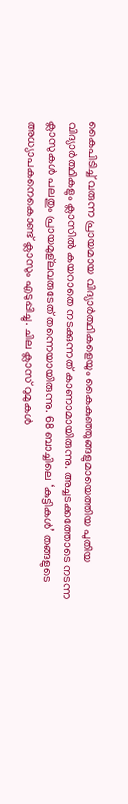കൈപിടിച്ച് വരുന്ന പ്രായമായ വിദ്യാര്‍ത്ഥികളെയും കൈകുഞ്ഞുങ്ങളുമായെത്തിയ പുതിയ വിദ്യാര്‍ത്ഥികളും ക്ലാസില്‍ കയറാതെ നടക്കുന്നത് കാണാമായിരുന്നു. അച്ചടക്കത്തോടെ നടന്ന ക്ലാസുകള്‍ പലതും പ്രായമുള്‌ലവരുടേത് തന്നെയായിരുന്നു. 68 ബാച്ചിലെ ‘കുട്ടികള്‍’ തങ്ങളുടെ അധ്യാപകനെകൊണ്ട് ക്ലാസും എടുപ്പിച്ചു. ചില ക്ലാസ് റുമുകള്‍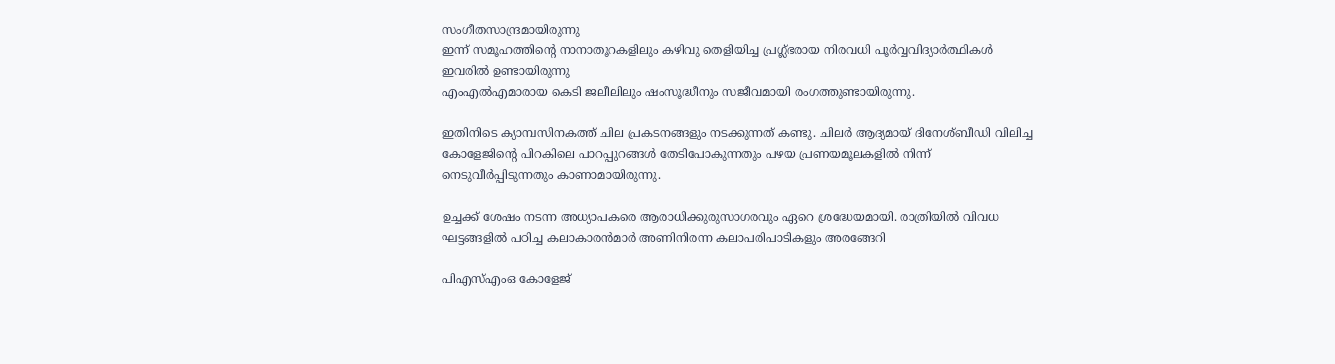സംഗീതസാന്ദ്രമായിരുന്നു
ഇന്ന് സമൂഹത്തിന്റെ നാനാതൂറകളിലും കഴിവു തെളിയിച്ച പ്രഗ്ല്‍ഭരായ നിരവധി പൂര്‍വ്വവിദ്യാര്‍ത്ഥികള്‍ ഇവരില്‍ ഉണ്ടായിരുന്നു
എംഎല്‍എമാരായ കെടി ജലീലിലും ഷംസൂദ്ധീനും സജീവമായി രംഗത്തുണ്ടായിരുന്നു.

ഇതിനിടെ ക്യാമ്പസിനകത്ത് ചില പ്രകടനങ്ങളും നടക്കുന്നത് കണ്ടു. ചിലര്‍ ആദ്യമായ് ദിനേശ്ബീഡി വിലിച്ച കോളേജിന്റെ പിറകിലെ പാറപ്പുറങ്ങള്‍ തേടിപോകുന്നതും പഴയ പ്രണയമൂലകളില്‍ നിന്ന് നെടുവീര്‍പ്പിടുന്നതും കാണാമായിരുന്നു.

ഉച്ചക്ക് ശേഷം നടന്ന അധ്യാപകരെ ആരാധിക്കുരുസാഗരവും ഏറെ ശ്രദ്ധേയമായി. രാത്രിയില്‍ വിവധ ഘട്ടങ്ങളില്‍ പഠിച്ച കലാകാരന്‍മാര്‍ അണിനിരന്ന കലാപരിപാടികളും അരങ്ങേറി

പിഎസ്എംഒ കോളേജ്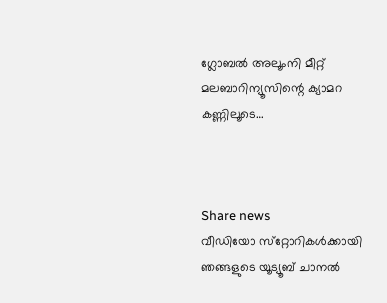ഗ്ലോബല്‍ അലൂംനി മീറ്റ് മലബാറിന്യൂസിന്റെ ക്യാമറ കണ്ണിലൂടെ…



Share news
വീഡിയോ സ്‌റ്റോറികള്‍ക്കായി ഞങ്ങളുടെ യൂട്യൂബ് ചാനല്‍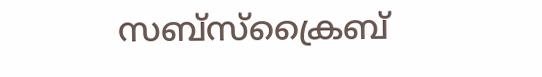സബ്‌സ്‌ക്രൈബ്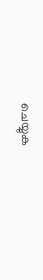ചെയ്യുക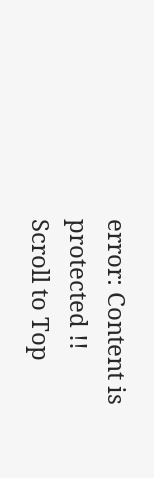error: Content is protected !!
Scroll to Top